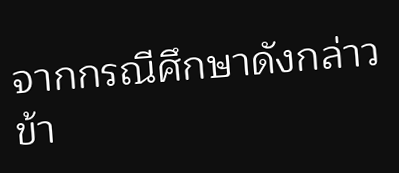จากกรณีศึกษาดังกล่าวข้า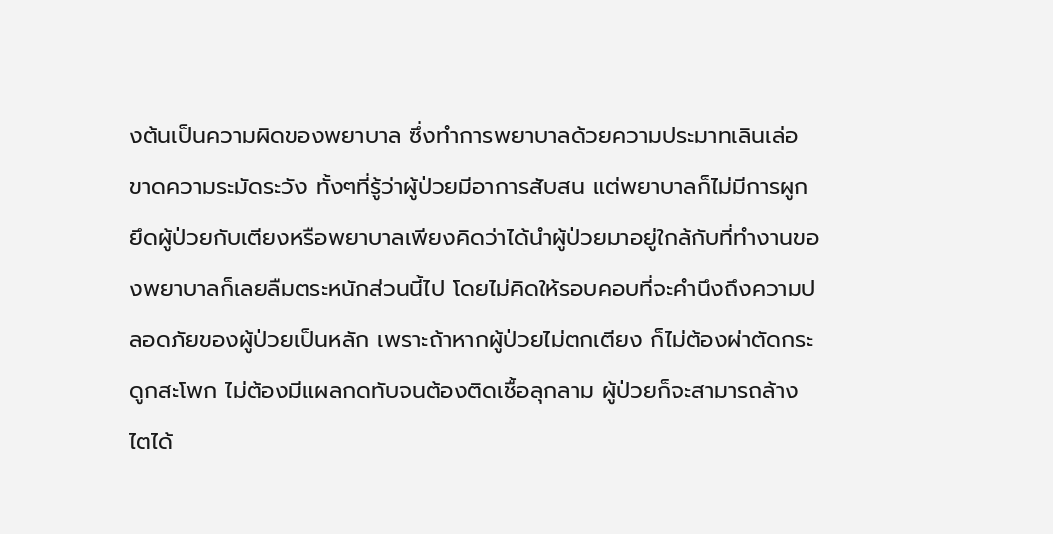งต้นเป็นความผิดของพยาบาล ซึ่งทำการพยาบาลด้วยความประมาทเลินเล่อ ขาดความระมัดระวัง ทั้งๆที่รู้ว่าผู้ป่วยมีอาการสับสน แต่พยาบาลก็ไม่มีการผูกยึดผู้ป่วยกับเตียงหรือพยาบาลเพียงคิดว่าได้นำผู้ป่วยมาอยู่ใกล้กับที่ทำงานของพยาบาลก็เลยลืมตระหนักส่วนนี้ไป โดยไม่คิดให้รอบคอบที่จะคำนึงถึงความปลอดภัยของผู้ป่วยเป็นหลัก เพราะถ้าหากผู้ป่วยไม่ตกเตียง ก็ไม่ต้องผ่าตัดกระดูกสะโพก ไม่ต้องมีแผลกดทับจนต้องติดเชื้อลุกลาม ผู้ป่วยก็จะสามารถล้างไตได้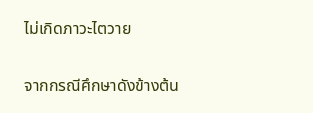ไม่เกิดภาวะไตวาย

จากกรณีศึกษาดังข้างต้น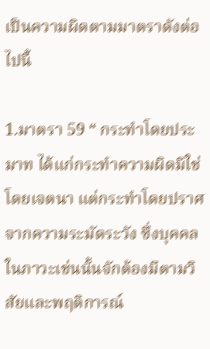เป็นความผิดตามมาตราดังต่อไปนี้

1.มาตรา 59 “ กระทำโดยประมาท ได้แก่กระทำความผิดมิใช่โดยเจตนา แต่กระทำโดยปราศจากความระมัดระวัง ซึ่งบุคคลในภาวะเช่นนั้นจักต้องมีตามวิสัยและพฤติการณ์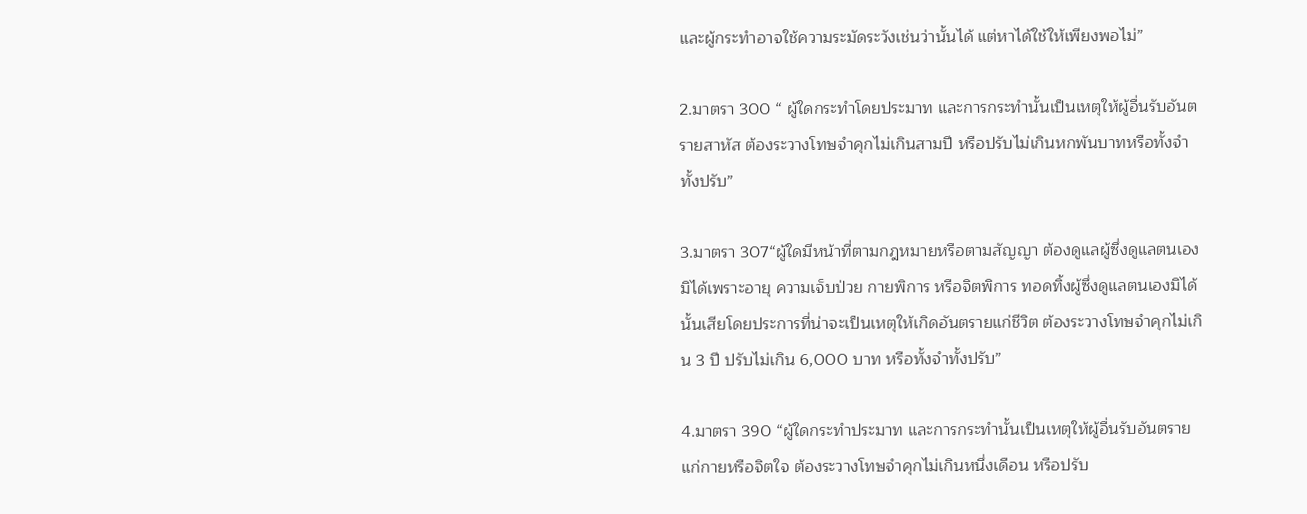และผู้กระทำอาจใช้ความระมัดระวังเช่นว่านั้นได้ แต่หาได้ใช้ให้เพียงพอไม่”

2.มาตรา 300 “ ผู้ใดกระทำโดยประมาท และการกระทำนั้นเป็นเหตุให้ผู้อื่นรับอันตรายสาหัส ต้องระวางโทษจำคุกไม่เกินสามปี หรือปรับไม่เกินหกพันบาทหรือทั้งจำทั้งปรับ”

3.มาตรา 307“ผู้ใดมีหน้าที่ตามกฎหมายหรือตามสัญญา ต้องดูแลผู้ซึ่งดูแลตนเองมิได้เพราะอายุ ความเจ็บป่วย กายพิการ หรือจิตพิการ ทอดทิ้งผู้ซึ่งดูแลตนเองมิได้นั้นเสียโดยประการที่น่าจะเป็นเหตุให้เกิดอันตรายแก่ชีวิต ต้องระวางโทษจำคุกไม่เกิน 3 ปี ปรับไม่เกิน 6,000 บาท หรือทั้งจำทั้งปรับ”

4.มาตรา 390 “ผู้ใดกระทำประมาท และการกระทำนั้นเป็นเหตุให้ผู้อื่นรับอันตรายแก่กายหรือจิตใจ ต้องระวางโทษจำคุกไม่เกินหนึ่งเดือน หรือปรับ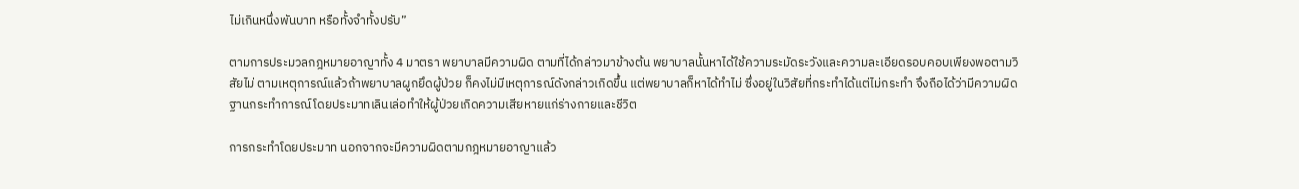ไม่เกินหนึ่งพันบาท หรือทั้งจำทั้งปรับ”

ตามการประมวลกฎหมายอาญาทั้ง 4 มาตรา พยาบาลมีความผิด ตามที่ได้กล่าวมาข้างต้น พยาบาลนั้นหาได้ใช้ความระมัดระวังและความละเอียดรอบคอบเพียงพอตามวิสัยไม่ ตามเหตุการณ์แล้วถ้าพยาบาลผูกยึดผู้ป่วย ก็คงไม่มีเหตุการณ์ดังกล่าวเกิดขึ้น แต่พยาบาลก็หาได้ทำไม่ ซึ่งอยู่ในวิสัยที่กระทำได้แต่ไม่กระทำ จึงถือได้ว่ามีความผิดฐานกระทำการณ์โดยประมาทเลินเล่อทำให้ผู้ป่วยเกิดความเสียหายแก่ร่างกายและชีวิต

การกระทำโดยประมาท นอกจากจะมีความผิดตามกฎหมายอาญาแล้ว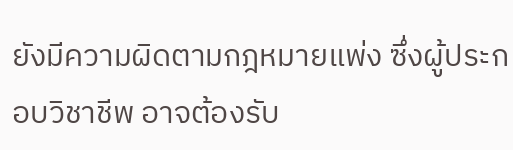ยังมีความผิดตามกฎหมายแพ่ง ซึ่งผู้ประกอบวิชาชีพ อาจต้องรับ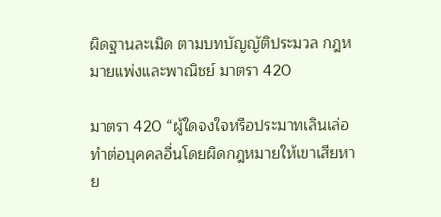ผิดฐานละเมิด ตามบทบัญญัติประมวล กฎหมายแพ่งและพาณิชย์ มาตรา 420

มาตรา 420 “ผู้ใดจงใจหรือประมาทเลินเล่อทำต่อบุคคลอื่นโดยผิดกฎหมายให้เขาเสียหาย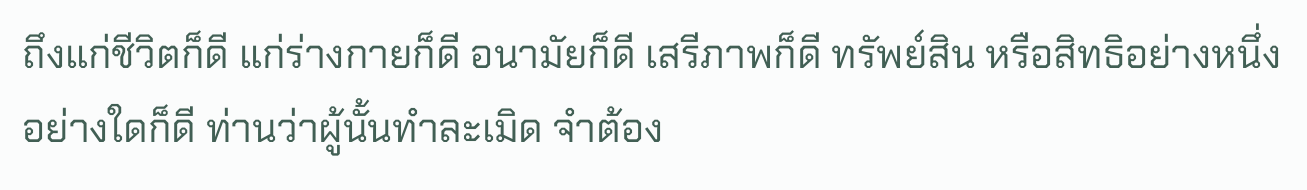ถึงแก่ชีวิตก็ดี แก่ร่างกายก็ดี อนามัยก็ดี เสรีภาพก็ดี ทรัพย์สิน หรือสิทธิอย่างหนึ่งอย่างใดก็ดี ท่านว่าผู้นั้นทำละเมิด จำต้อง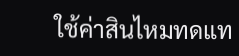ใช้ค่าสินไหมทดแท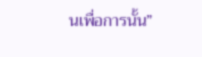นเพื่อการนั้น”